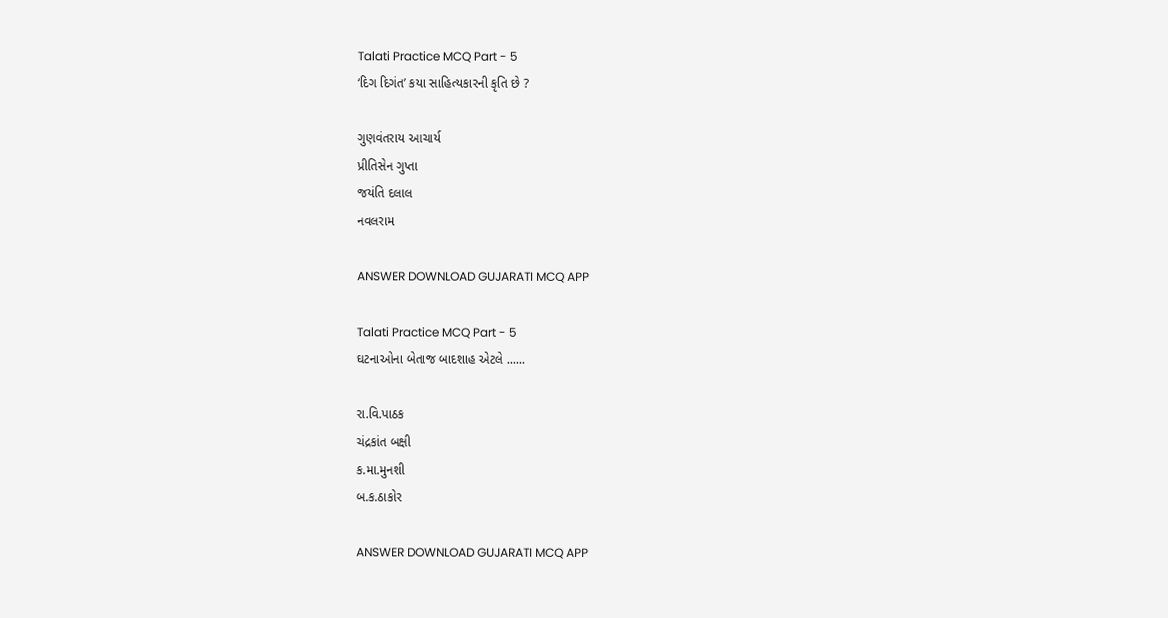Talati Practice MCQ Part - 5
‘દિગ દિગંત’ કયા સાહિત્યકારની કૃતિ છે ?

ગુણવંતરાય આચાર્ય
પ્રીતિસેન ગુપ્તા
જયંતિ દલાલ
નવલરામ

ANSWER DOWNLOAD GUJARATI MCQ APP

Talati Practice MCQ Part - 5
ઘટનાઓના બેતાજ બાદશાહ એટલે ......

રા.વિ.પાઠક
ચંદ્રકાંત બક્ષી
ક.મા.મુનશી
બ.ક.ઠાકોર

ANSWER DOWNLOAD GUJARATI MCQ APP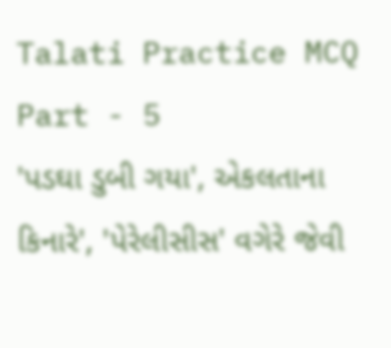Talati Practice MCQ Part - 5
'પડઘા ડુબી ગયા', એકલતાના કિનારે', 'પેરેલીસીસ' વગેરે જેવી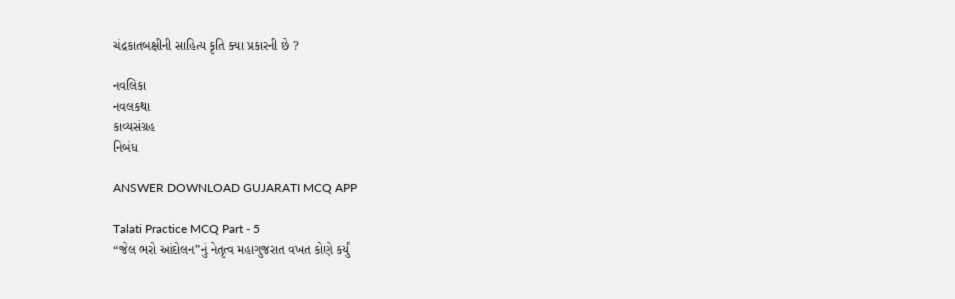ચંદ્રકાતબક્ષીની સાહિત્ય કૃતિ ક્યા પ્રકારની છે ?

નવલિકા
નવલકથા
કાવ્યસંગ્રહ
નિબંધ

ANSWER DOWNLOAD GUJARATI MCQ APP

Talati Practice MCQ Part - 5
“જેલ ભરો આંદોલન”નું નેતૃત્વ મહાગુજરાત વખત કોણે કર્યું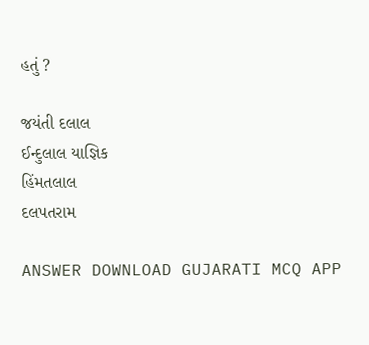હતું ?

જયંતી દલાલ
ઈન્દુલાલ યાજ્ઞિક
હિંમતલાલ
દલપતરામ

ANSWER DOWNLOAD GUJARATI MCQ APP